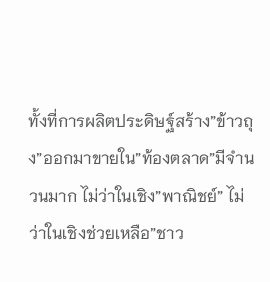ทั้งที่การผลิตประดิษฐ์สร้าง”ข้าวถุง”ออกมาขายใน”ท้องตลาด”มีจำนวนมาก ไม่ว่าในเชิง”พาณิชย์” ไม่ว่าในเชิงช่วยเหลือ”ชาว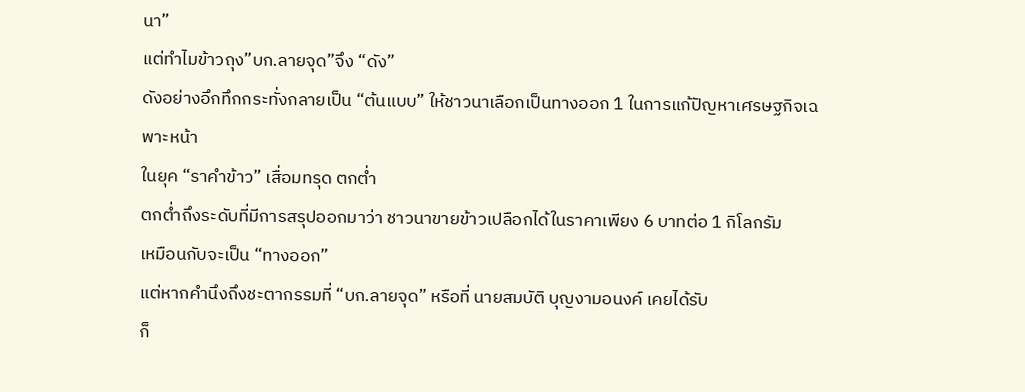นา”
แต่ทำไมข้าวถุง”บก.ลายจุด”จึง “ดัง”
ดังอย่างอึกทึกกระทั่งกลายเป็น “ต้นแบบ” ให้ชาวนาเลือกเป็นทางออก 1 ในการแก้ปัญหาเศรษฐกิจเฉพาะหน้า
ในยุค “ราคำข้าว” เสื่อมทรุด ตกต่ำ
ตกต่ำถึงระดับที่มีการสรุปออกมาว่า ชาวนาขายข้าวเปลือกได้ในราคาเพียง 6 บาทต่อ 1 กิโลกรัม
เหมือนกับจะเป็น “ทางออก”
แต่หากคำนึงถึงชะตากรรมที่ “บก.ลายจุด” หรือที่ นายสมบัติ บุญงามอนงค์ เคยได้รับ
ก็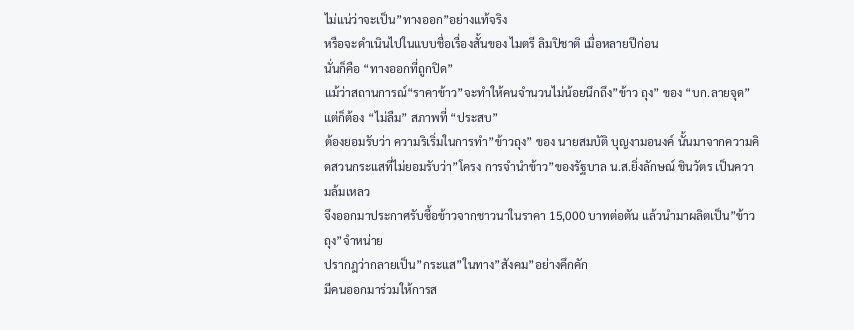ไม่แน่ว่าจะเป็น”ทางออก”อย่างแท้จริง
หรือจะดำเนินไปในแบบชื่อเรื่องสั้นของ ไมตรี ลิมปิชาติ เมื่อหลายปีก่อน
นั่นก็คือ “ทางออกที่ถูกปิด”
แม้ว่าสถานการณ์“ราคาข้าว”จะทำให้คนจำนวนไม่น้อยนึกถึง”ข้าว ถุง” ของ “บก.ลายจุด”
แต่ก็ต้อง “ไม่ลืม” สภาพที่ “ประสบ”
ต้องยอมรับว่า ความริเริ่มในการทำ”ข้าวถุง” ของ นายสมบัติ บุญงามอนงค์ นั้นมาจากความคิดสวนกระแสที่ไม่ยอมรับว่า”โครง การจำนำข้าว”ของรัฐบาล น.ส.ยิ่งลักษณ์ ชินวัตร เป็นความล้มเหลว
จึงออกมาประกาศรับซื้อข้าวจากชาวนาในราคา 15,000 บาทต่อตัน แล้วนำมาผลิตเป็น”ข้าวถุง”จำหน่าย
ปรากฎว่ากลายเป็น”กระแส”ในทาง”สังคม”อย่างคึกคัก
มีคนออกมาร่วมให้การส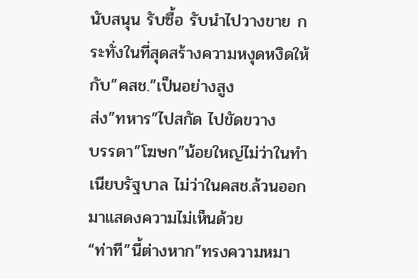นับสนุน รับซื้อ รับนำไปวางขาย กระทั่งในที่สุดสร้างความหงุดหงิดให้กับ”คสช.”เป็นอย่างสูง
ส่ง”ทหาร”ไปสกัด ไปขัดขวาง
บรรดา”โฆษก”น้อยใหญ่ไม่ว่าในทำเนียบรัฐบาล ไม่ว่าในคสช.ล้วนออกมาแสดงความไม่เห็นด้วย
“ท่าที”นี้ต่างหาก”ทรงความหมา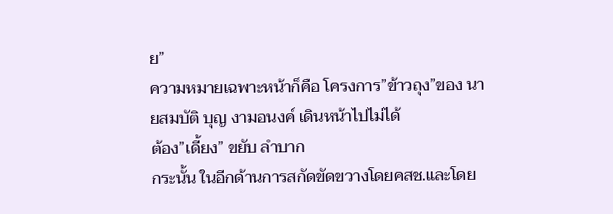ย”
ความหมายเฉพาะหน้าก็คือ โครงการ”ข้าวถุง”ของ นายสมบัติ บุญ งามอนงค์ เดินหน้าไปไม่ได้
ต้อง”เดี้ยง” ขยับ ลำบาก
กระนั้น ในอีกด้านการสกัดขัดขวางโดยคสช.และโดย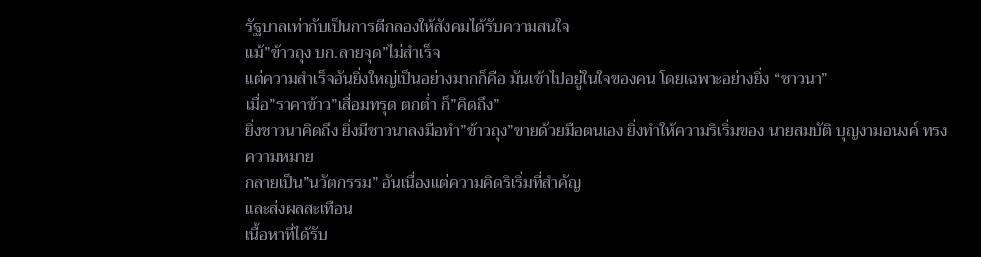รัฐบาลเท่ากับเป็นการตีกลองให้สังคมได้รับความสนใจ
แม้”ข้าวถุง บก.ลายจุด”ไม่สำเร็จ
แต่ความสำเร็จอันยิ่งใหญ่เป็นอย่างมากก็คือ มันเข้าไปอยู่ในใจของคน โดยเฉพาะอย่างยิ่ง “ชาวนา”
เมื่อ”ราคาข้าว”เสื่อมทรุด ตกต่ำ ก็”คิดถึง”
ยิ่งชาวนาคิดถึง ยิ่งมีชาวนาลงมือทำ”ข้าวถุง”ขายด้วยมือตนเอง ยิ่งทำให้ความริเริ่มของ นายสมบัติ บุญงามอนงค์ ทรงความหมาย
กลายเป็น”นวัตกรรม” อันเนื่องแต่ความคิดริเริ่มที่สำคัญ
และส่งผลสะเทือน
เนื้อหาที่ได้รับ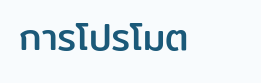การโปรโมต